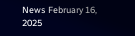News February 16, 2025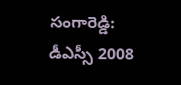సంగారెడ్డి: డీఎస్సీ 2008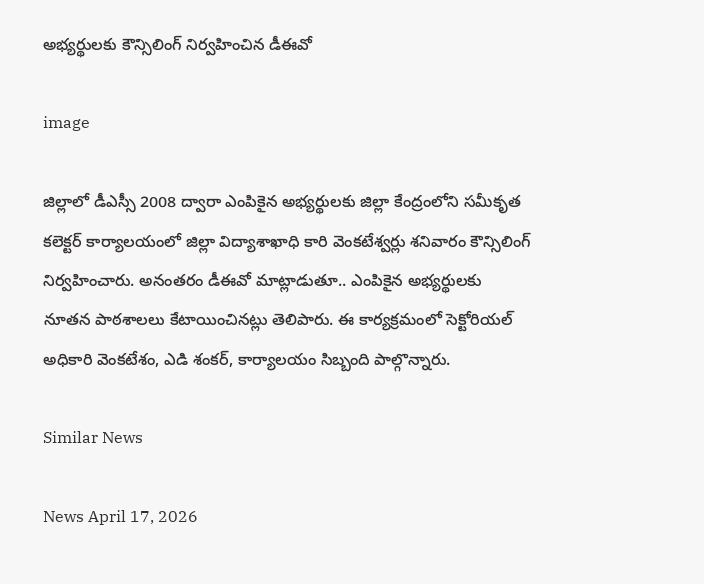అభ్యర్థులకు కౌన్సిలింగ్ నిర్వహించిన డీఈవో

image

జిల్లాలో డీఎస్సీ 2008 ద్వారా ఎంపికైన అభ్యర్థులకు జిల్లా కేంద్రంలోని సమీకృత కలెక్టర్ కార్యాలయంలో జిల్లా విద్యాశాఖాధి కారి వెంకటేశ్వర్లు శనివారం కౌన్సిలింగ్ నిర్వహించారు. అనంతరం డీఈవో మాట్లాడుతూ.. ఎంపికైన అభ్యర్థులకు నూతన పాఠశాలలు కేటాయించినట్లు తెలిపారు. ఈ కార్యక్రమంలో సెక్టోరియల్ అధికారి వెంకటేశం, ఎడి శంకర్, కార్యాలయం సిబ్బంది పాల్గొన్నారు.

Similar News

News April 17, 2026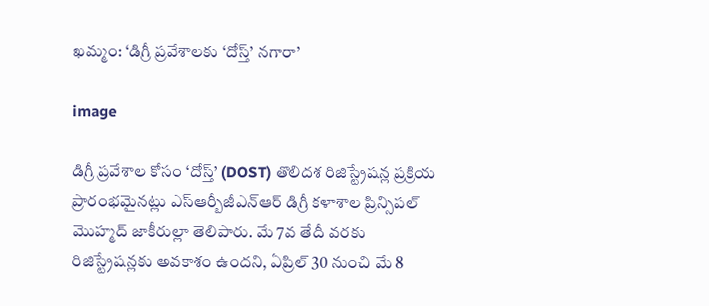ఖమ్మం: ‘డిగ్రీ ప్రవేశాలకు ‘దోస్త్’ నగారా’

image

డిగ్రీ ప్రవేశాల కోసం ‘దోస్త్’ (DOST) తొలిదశ రిజిస్ట్రేషన్ల ప్రక్రియ ప్రారంభమైనట్లు ఎస్ఆర్బీజీఎన్ఆర్ డిగ్రీ కళాశాల ప్రిన్సిపల్ మొహ్మద్ జాకీరుల్లా తెలిపారు. మే 7వ తేదీ వరకు రిజిస్ట్రేషన్లకు అవకాశం ఉందని, ఏప్రిల్ 30 నుంచి మే 8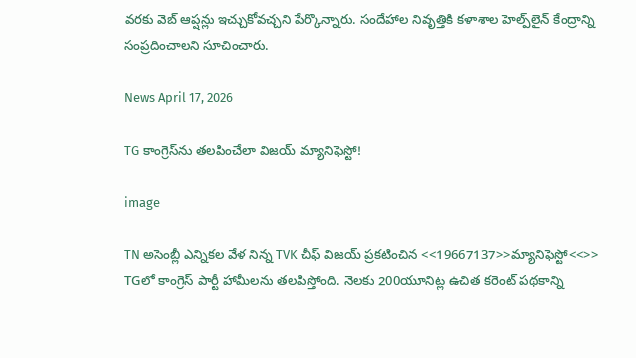వరకు వెబ్ ఆప్షన్లు ఇచ్చుకోవచ్చని పేర్కొన్నారు. సందేహాల నివృత్తికి కళాశాల హెల్ప్‌లైన్ కేంద్రాన్ని సంప్రదించాలని సూచించారు.

News April 17, 2026

TG కాంగ్రెస్‌ను తలపించేలా విజయ్ మ్యానిఫెస్టో!

image

TN అసెంబ్లీ ఎన్నికల వేళ నిన్న TVK చీఫ్ విజయ్ ప్రకటించిన <<19667137>>మ్యానిఫెస్టో<<>> TGలో కాంగ్రెస్ పార్టీ హామీలను తలపిస్తోంది. నెలకు 200యూనిట్ల ఉచిత కరెంట్ పథకాన్ని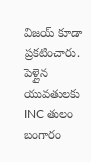విజయ్ కూడా ప్రకటించారు. పెళ్లైన యువతులకు INC తులం బంగారం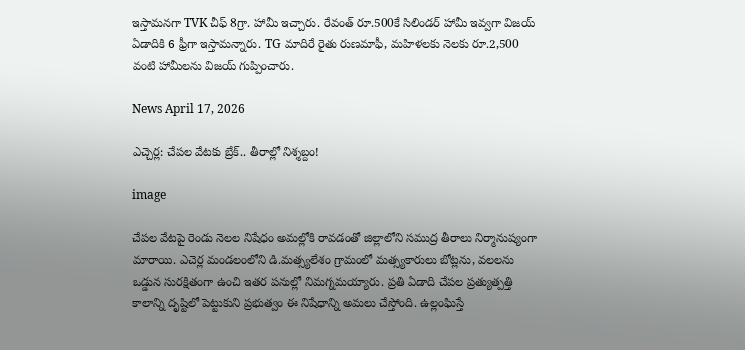ఇస్తామనగా TVK చీఫ్ 8గ్రా. హామీ ఇచ్చారు. రేవంత్ రూ.500కే సిలిండర్ హామీ ఇవ్వగా విజయ్ ఏడాదికి 6 ఫ్రీగా ఇస్తామన్నారు. TG మాదిరే రైతు రుణమాఫీ, మహిళలకు నెలకు రూ.2,500 వంటి హామీలను విజయ్ గుప్పించారు.

News April 17, 2026

ఎచ్చెర్ల: చేపల వేటకు బ్రేక్.. తీరాల్లో నిశ్శబ్దం!

image

చేపల వేటపై రెండు నెలల నిషేధం అమల్లోకి రావడంతో జిల్లాలోని సముద్ర తీరాలు నిర్మానుష్యంగా మారాయి. ఎచెర్ల మండలంలోని డి.మత్స్యలేశం గ్రామంలో మత్స్యకారులు బోట్లను, వలలను ఒడ్డున సురక్షితంగా ఉంచి ఇతర పనుల్లో నిమగ్నమయ్యారు. ప్రతి ఏడాది చేపల ప్రత్యుత్పత్తి కాలాన్ని దృష్టిలో పెట్టుకుని ప్రభుత్వం ఈ నిషేధాన్ని అమలు చేస్తోంది. ఉల్లంఘిస్తే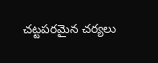చట్టపరమైన చర్యలు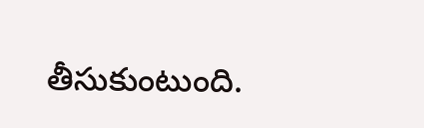తీసుకుంటుంది.